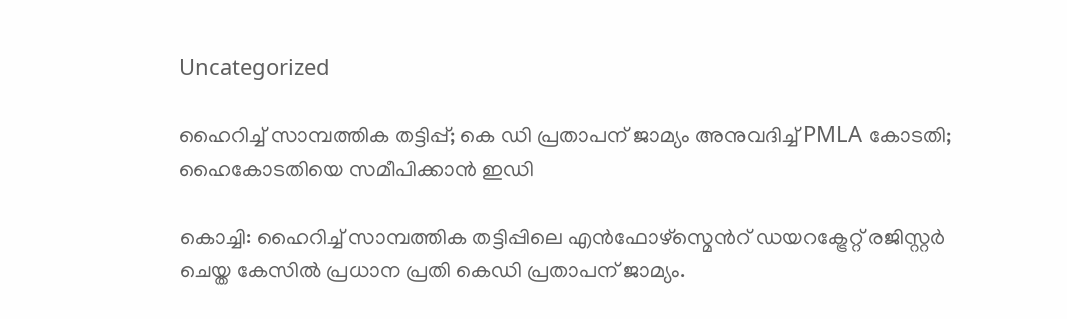Uncategorized

ഹൈറിച്ച് സാമ്പത്തിക തട്ടിപ്പ്; കെ ഡി പ്രതാപന് ജാമ്യം അനുവദിച്ച് PMLA കോടതി; ഹൈകോടതിയെ സമീപിക്കാന്‍ ഇഡി

കൊച്ചി: ഹൈറിച്ച് സാമ്പത്തിക തട്ടിപ്പിലെ എൻഫോഴ്സ്മെന്‍റ് ഡയറക്ട്രേറ്റ് രജിസ്റ്റര്‍ ചെയ്ത കേസില്‍ പ്രധാന പ്രതി കെഡി പ്രതാപന് ജാമ്യം.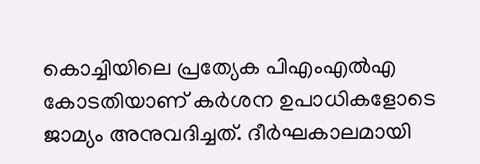കൊച്ചിയിലെ പ്രത്യേക പിഎംഎല്‍എ കോടതിയാണ് കര്‍ശന ഉപാധികളോടെ ജാമ്യം അനുവദിച്ചത്. ദീര്‍ഘകാലമായി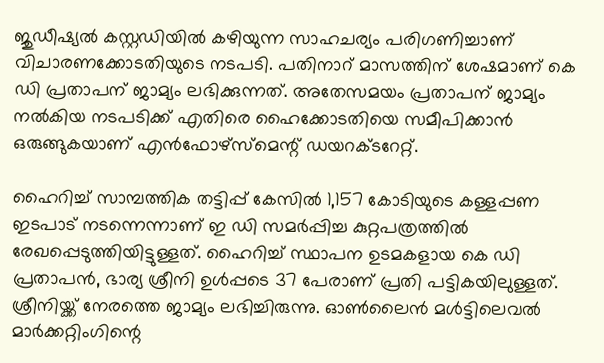ജുഡീഷ്യല്‍ കസ്റ്റഡിയില്‍ കഴിയുന്ന സാഹചര്യം പരിഗണിച്ചാണ് വിചാരണക്കോടതിയുടെ നടപടി. പതിനാറ് മാസത്തിന് ശേഷമാണ് കെ ഡി പ്രതാപന് ജാമ്യം ലഭിക്കുന്നത്. അതേസമയം പ്രതാപന് ജാമ്യം നല്‍കിയ നടപടിക്ക് എതിരെ ഹൈക്കോടതിയെ സമീപിക്കാന്‍ ഒരുങ്ങുകയാണ് എന്‍ഫോഴ്‌സ്‌മെന്റ് ഡയറക്ടറേറ്റ്.

ഹൈറിച്ച് സാമ്പത്തിക തട്ടിപ്പ് കേസില്‍ 1,157 കോടിയുടെ കള്ളപ്പണ ഇടപാട് നടന്നെന്നാണ് ഇ ഡി സമര്‍പ്പിച്ച കുറ്റപത്രത്തില്‍ രേഖപ്പെടുത്തിയിട്ടുള്ളത്. ഹൈറിച്ച് സ്ഥാപന ഉടമകളായ കെ ഡി പ്രതാപന്‍, ഭാര്യ ശ്രീനി ഉള്‍പ്പടെ 37 പേരാണ് പ്രതി പട്ടികയിലുള്ളത്. ശ്രീനിയ്ക്ക് നേരത്തെ ജാമ്യം ലഭിച്ചിരുന്നു. ഓണ്‍ലൈന്‍ മള്‍ട്ടിലെവല്‍ മാര്‍ക്കറ്റിംഗിന്റെ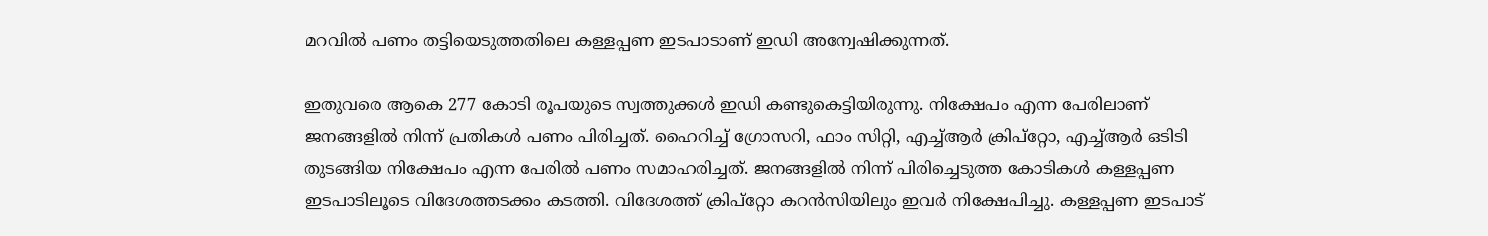മറവില്‍ പണം തട്ടിയെടുത്തതിലെ കള്ളപ്പണ ഇടപാടാണ് ഇഡി അന്വേഷിക്കുന്നത്.

ഇതുവരെ ആകെ 277 കോടി രൂപയുടെ സ്വത്തുക്കള്‍ ഇഡി കണ്ടുകെട്ടിയിരുന്നു. നിക്ഷേപം എന്ന പേരിലാണ് ജനങ്ങളില്‍ നിന്ന് പ്രതികള്‍ പണം പിരിച്ചത്. ഹൈറിച്ച് ഗ്രോസറി, ഫാം സിറ്റി, എച്ച്ആര്‍ ക്രിപ്‌റ്റോ, എച്ച്ആര്‍ ഒടിടി തുടങ്ങിയ നിക്ഷേപം എന്ന പേരില്‍ പണം സമാഹരിച്ചത്. ജനങ്ങളില്‍ നിന്ന് പിരിച്ചെടുത്ത കോടികള്‍ കള്ളപ്പണ ഇടപാടിലൂടെ വിദേശത്തടക്കം കടത്തി. വിദേശത്ത് ക്രിപ്‌റ്റോ കറന്‍സിയിലും ഇവര്‍ നിക്ഷേപിച്ചു. കള്ളപ്പണ ഇടപാട്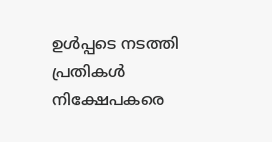ഉള്‍പ്പടെ നടത്തി പ്രതികള്‍ നിക്ഷേപകരെ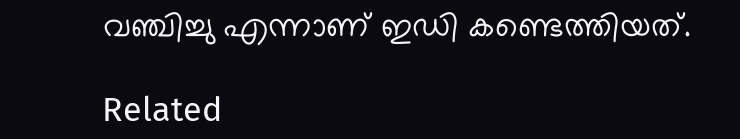വഞ്ചിച്ചു എന്നാണ് ഇഡി കണ്ടെത്തിയത്.

Related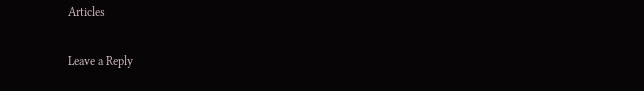Articles

Leave a Reply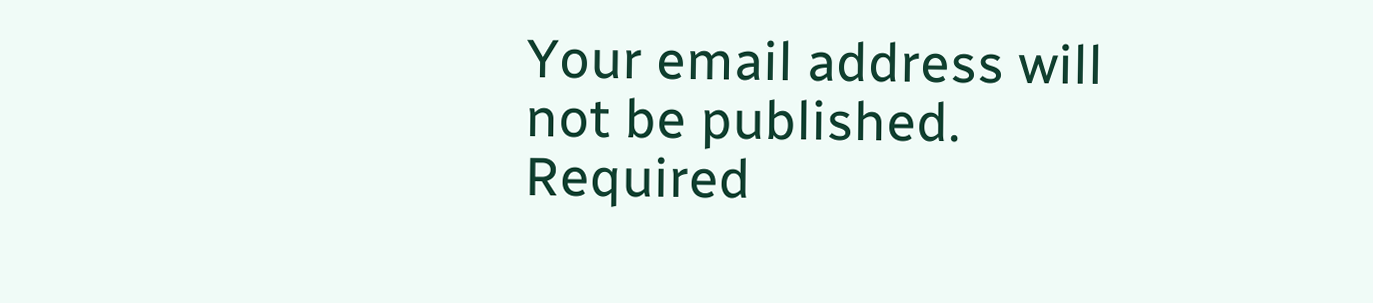Your email address will not be published. Required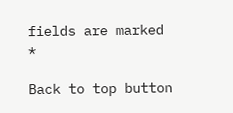fields are marked *

Back to top button